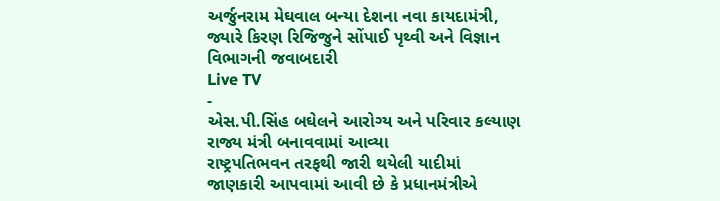અર્જુનરામ મેઘવાલ બન્યા દેશના નવા કાયદામંત્રી, જ્યારે કિરણ રિજિજુને સોંપાઈ પૃથ્વી અને વિજ્ઞાન વિભાગની જવાબદારી
Live TV
-
એસ.પી.સિંહ બઘેલને આરોગ્ય અને પરિવાર કલ્યાણ રાજ્ય મંત્રી બનાવવામાં આવ્યા
રાષ્ટ્રપતિભવન તરફથી જારી થયેલી યાદીમાં જાણકારી આપવામાં આવી છે કે પ્રધાનમંત્રીએ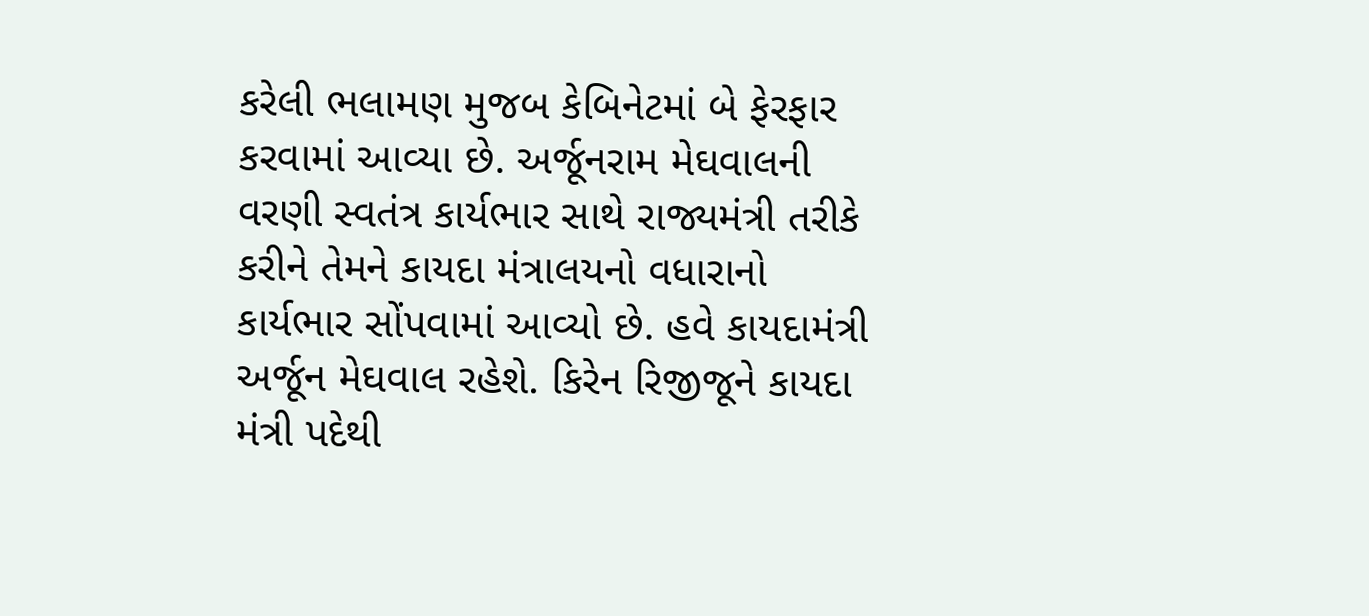કરેલી ભલામણ મુજબ કેબિનેટમાં બે ફેરફાર કરવામાં આવ્યા છે. અર્જૂનરામ મેઘવાલની વરણી સ્વતંત્ર કાર્યભાર સાથે રાજ્યમંત્રી તરીકે કરીને તેમને કાયદા મંત્રાલયનો વધારાનો કાર્યભાર સોંપવામાં આવ્યો છે. હવે કાયદામંત્રી અર્જૂન મેઘવાલ રહેશે. કિરેન રિજીજૂને કાયદા મંત્રી પદેથી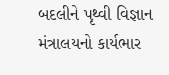બદલીને પૃથ્વી વિજ્ઞાન મંત્રાલયનો કાર્યભાર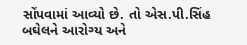સોંપવામાં આવ્યો છે. તો એસ.પી.સિંહ બઘેલને આરોગ્ય અને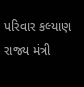પરિવાર કલ્યાણ રાજ્ય મંત્રી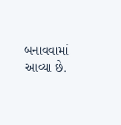બનાવવામાં આવ્યા છે.